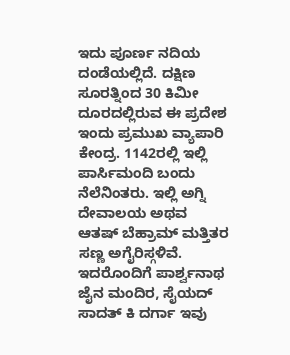ಇದು ಪೂರ್ಣ ನದಿಯ ದಂಡೆಯಲ್ಲಿದೆ. ದಕ್ಷಿಣ ಸೂರತ್ನಿಂದ 30 ಕಿಮೀ ದೂರದಲ್ಲಿರುವ ಈ ಪ್ರದೇಶ ಇಂದು ಪ್ರಮುಖ ವ್ಯಾಪಾರಿ ಕೇಂದ್ರ. 1142ರಲ್ಲಿ ಇಲ್ಲಿ ಪಾರ್ಸಿಮಂದಿ ಬಂದು ನೆಲೆನಿಂತರು. ಇಲ್ಲಿ ಅಗ್ನಿ ದೇವಾಲಯ ಅಥವ ಆತಷ್ ಬೆಹ್ರಾಮ್ ಮತ್ತಿತರ ಸಣ್ಣ ಅಗೈರಿಸ್ಗಳಿವೆ. ಇದರೊಂದಿಗೆ ಪಾರ್ಶ್ವನಾಥ ಜೈನ ಮಂದಿರ, ಸೈಯದ್ ಸಾದತ್ ಕಿ ದರ್ಗಾ ಇವು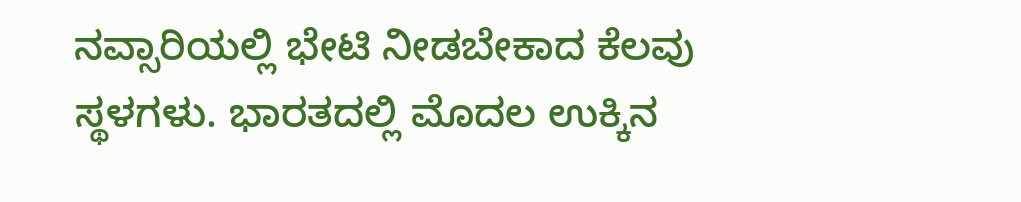ನವ್ಸಾರಿಯಲ್ಲಿ ಭೇಟಿ ನೀಡಬೇಕಾದ ಕೆಲವು ಸ್ಥಳಗಳು. ಭಾರತದಲ್ಲಿ ಮೊದಲ ಉಕ್ಕಿನ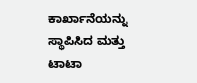ಕಾರ್ಖಾನೆಯನ್ನು ಸ್ಥಾಪಿಸಿದ ಮತ್ತು ಟಾಟಾ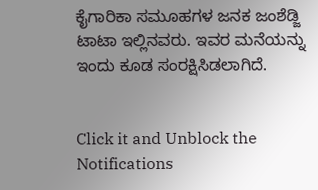ಕೈಗಾರಿಕಾ ಸಮೂಹಗಳ ಜನಕ ಜಂಶೆಡ್ಜಿ ಟಾಟಾ ಇಲ್ಲಿನವರು. ಇವರ ಮನೆಯನ್ನು ಇಂದು ಕೂಡ ಸಂರಕ್ಷಿಸಿಡಲಾಗಿದೆ.


Click it and Unblock the Notifications